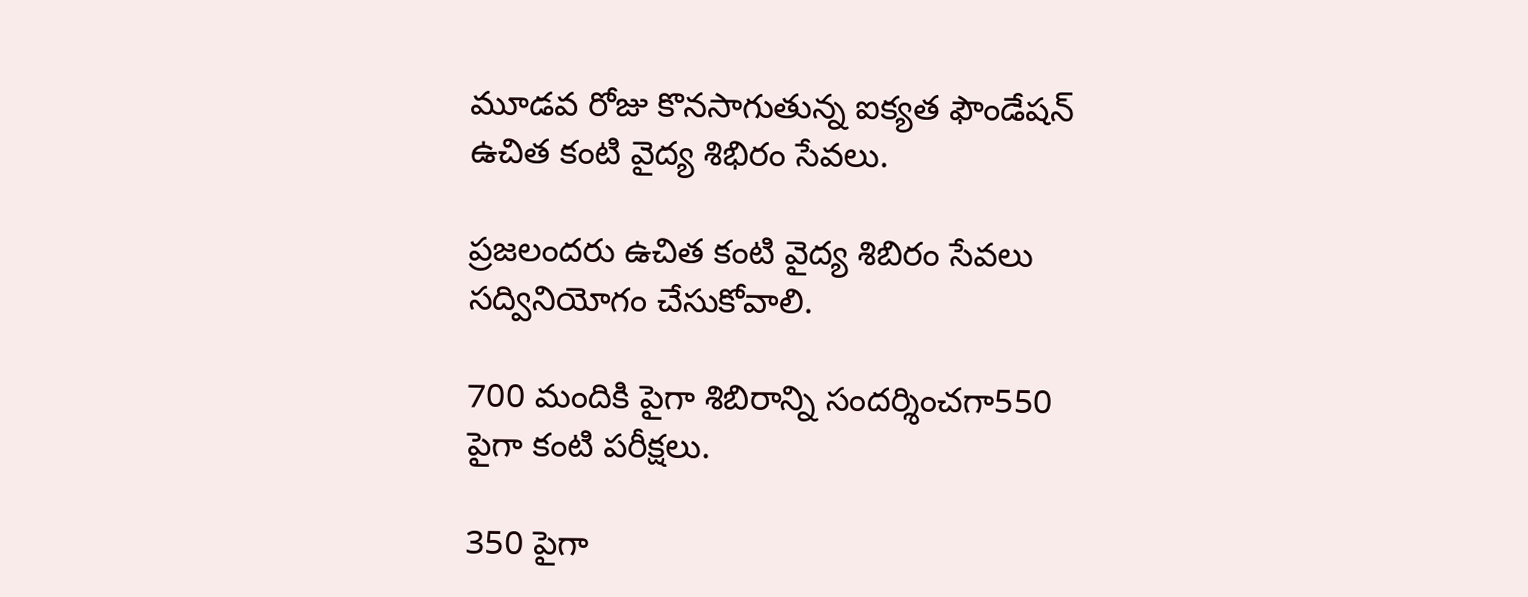మూడవ రోజు కొనసాగుతున్న ఐక్యత ఫౌండేషన్ ఉచిత కంటి వైద్య శిభిరం సేవలు.

ప్రజలందరు ఉచిత కంటి వైద్య శిబిరం సేవలు సద్వినియోగం చేసుకోవాలి.

700 మందికి పైగా శిబిరాన్ని సందర్శించగా550 పైగా కంటి పరీక్షలు.

350 పైగా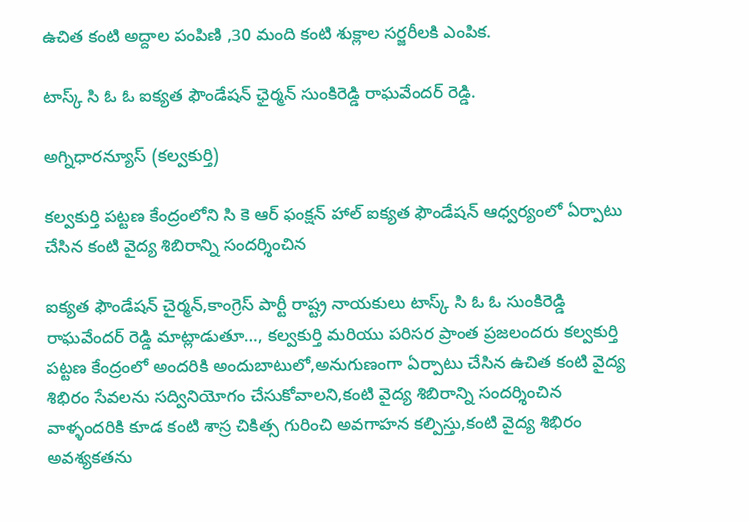ఉచిత కంటి అద్దాల పంపిణి ,30 మంది కంటి శుక్లాల సర్జరీలకి ఎంపిక.

టాస్క్ సి ఓ ఓ ఐక్యత ఫౌండేషన్ ఛైర్మన్ సుంకిరెడ్డి రాఘవేందర్ రెడ్డి.

అగ్నిధారన్యూస్ (కల్వకుర్తి)

కల్వకుర్తి పట్టణ కేంద్రంలోని సి కె ఆర్ ఫంక్షన్ హాల్ ఐక్యత ఫౌండేషన్ ఆధ్వర్యంలో ఏర్పాటు చేసిన కంటి వైద్య శిబిరాన్ని సందర్శించిన

ఐక్యత ఫౌండేషన్ చైర్మన్,కాంగ్రెస్ పార్టీ రాష్ట్ర నాయకులు టాస్క్ సి ఓ ఓ సుంకిరెడ్డి రాఘవేందర్ రెడ్డి మాట్లాడుతూ…, కల్వకుర్తి మరియు పరిసర ప్రాంత ప్రజలందరు కల్వకుర్తి పట్టణ కేంద్రంలో అందరికి అందుబాటులో,అనుగుణంగా ఏర్పాటు చేసిన ఉచిత కంటి వైద్య శిభిరం సేవలను సద్వినియోగం చేసుకోవాలని,కంటి వైద్య శిబిరాన్ని సందర్శించిన వాళ్ళందరికి కూడ కంటి శాస్ర చికిత్స గురించి అవగాహన కల్పిస్తు,కంటి వైద్య శిభిరం అవశ్యకతను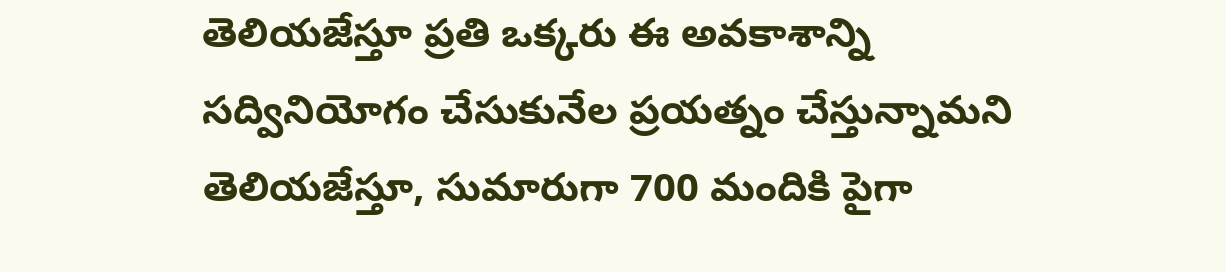తెలియజేస్తూ ప్రతి ఒక్కరు ఈ అవకాశాన్ని సద్వినియోగం చేసుకునేల ప్రయత్నం చేస్తున్నామని తెలియజేస్తూ, సుమారుగా 700 మందికి పైగా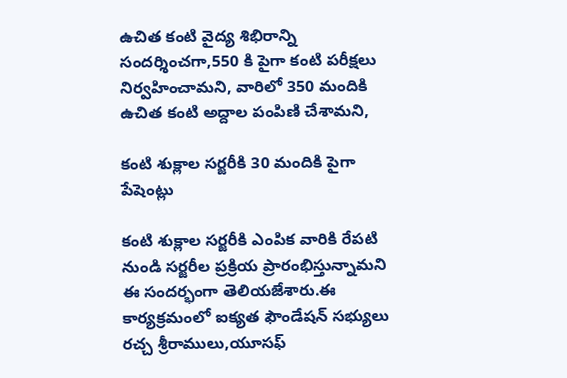ఉచిత కంటి వైద్య శిభిరాన్ని సందర్శించగా,550 కి పైగా కంటి పరీక్షలు నిర్వహించామని, వారిలో 350 మందికి ఉచిత కంటి అద్దాల పంపిణి చేశామని,

కంటి శుక్లాల సర్జరీకి 30 మందికి పైగా పేషెంట్లు

కంటి శుక్లాల సర్జరీకి ఎంపిక వారికి రేపటి నుండి సర్జరీల ప్రక్రియ ప్రారంభిస్తున్నామని ఈ సందర్భంగా తెలియజేశారు.ఈ కార్యక్రమంలో ఐక్యత ఫౌండేషన్ సభ్యులు రచ్చ శ్రీరాములు,యూసఫ్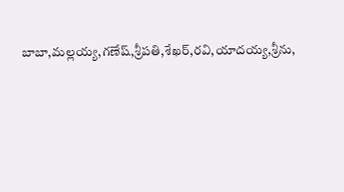బాబా,మల్లయ్య,గణేష్,శ్రీపతి,శేఖర్,రవి,యాదయ్య,శ్రీను,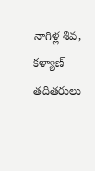నాగిళ్ల శివ, కళ్యాణ్ తదితరులు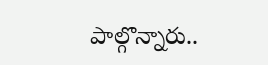పాల్గొన్నారు..